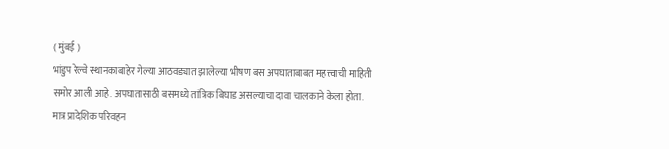( मुंबई )
भांडुप रेल्वे स्थानकाबाहेर गेल्या आठवड्यात झालेल्या भीषण बस अपघाताबाबत महत्त्वाची माहिती समोर आली आहे. अपघातासाठी बसमध्ये तांत्रिक बिघाड असल्याचा दावा चालकाने केला होता. मात्र प्रादेशिक परिवहन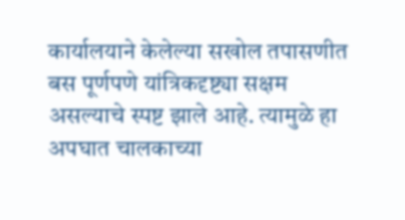कार्यालयाने केलेल्या सखोल तपासणीत बस पूर्णपणे यांत्रिकदृष्ट्या सक्षम असल्याचे स्पष्ट झाले आहे. त्यामुळे हा अपघात चालकाच्या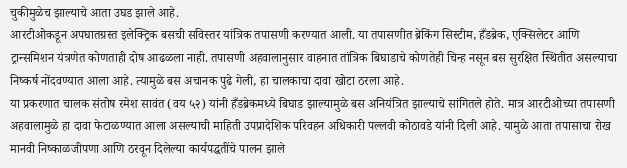चुकीमुळेच झाल्याचे आता उघड झाले आहे.
आरटीओकडून अपघातग्रस्त इलेक्ट्रिक बसची सविस्तर यांत्रिक तपासणी करण्यात आली. या तपासणीत ब्रेकिंग सिस्टीम, हँडब्रेक, एक्सिलेटर आणि ट्रान्समिशन यंत्रणेत कोणताही दोष आढळला नाही. तपासणी अहवालानुसार वाहनात तांत्रिक बिघाडाचे कोणतेही चिन्ह नसून बस सुरक्षित स्थितीत असल्याचा निष्कर्ष नोंदवण्यात आला आहे. त्यामुळे बस अचानक पुढे गेली, हा चालकाचा दावा खोटा ठरला आहे.
या प्रकरणात चालक संतोष रमेश सावंत (वय ५२) यांनी हँडब्रेकमध्ये बिघाड झाल्यामुळे बस अनियंत्रित झाल्याचे सांगितले होते. मात्र आरटीओच्या तपासणी अहवालामुळे हा दावा फेटाळण्यात आला असल्याची माहिती उपप्रादेशिक परिवहन अधिकारी पल्लवी कोठावडे यांनी दिली आहे. यामुळे आता तपासाचा रोख मानवी निष्काळजीपणा आणि ठरवून दिलेल्या कार्यपद्धतींचे पालन झाले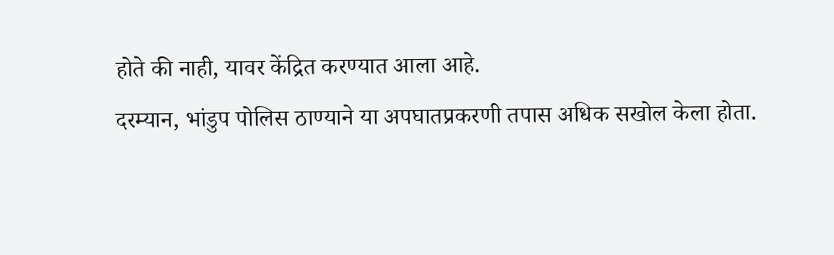होते की नाही, यावर केंद्रित करण्यात आला आहे.
दरम्यान, भांडुप पोलिस ठाण्याने या अपघातप्रकरणी तपास अधिक सखोल केला होता.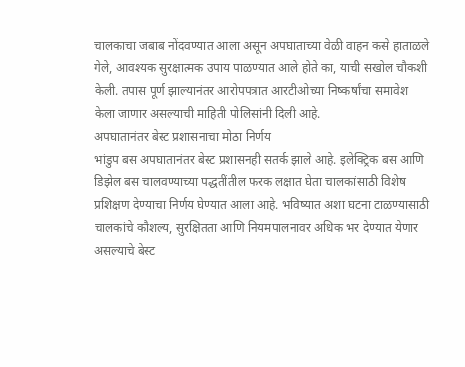चालकाचा जबाब नोंदवण्यात आला असून अपघाताच्या वेळी वाहन कसे हाताळले गेले, आवश्यक सुरक्षात्मक उपाय पाळण्यात आले होते का, याची सखोल चौकशी केली. तपास पूर्ण झाल्यानंतर आरोपपत्रात आरटीओच्या निष्कर्षांचा समावेश केला जाणार असल्याची माहिती पोलिसांनी दिली आहे.
अपघातानंतर बेस्ट प्रशासनाचा मोठा निर्णय
भांडुप बस अपघातानंतर बेस्ट प्रशासनही सतर्क झाले आहे. इलेक्ट्रिक बस आणि डिझेल बस चालवण्याच्या पद्धतींतील फरक लक्षात घेता चालकांसाठी विशेष प्रशिक्षण देण्याचा निर्णय घेण्यात आला आहे. भविष्यात अशा घटना टाळण्यासाठी चालकांचे कौशल्य, सुरक्षितता आणि नियमपालनावर अधिक भर देण्यात येणार असल्याचे बेस्ट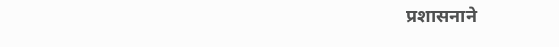प्रशासनाने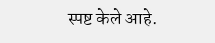स्पष्ट केले आहे.